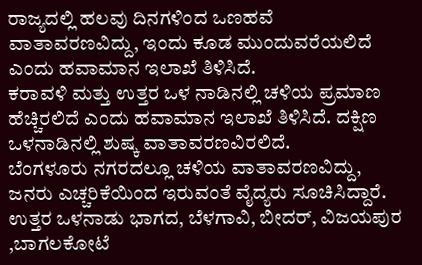ರಾಜ್ಯದಲ್ಲಿ ಹಲವು ದಿನಗಳಿಂದ ಒಣಹವೆ ವಾತಾವರಣವಿದ್ದು, ಇಂದು ಕೂಡ ಮುಂದುವರೆಯಲಿದೆ ಎಂದು ಹವಾಮಾನ ಇಲಾಖೆ ತಿಳಿಸಿದೆ.
ಕರಾವಳಿ ಮತ್ತು ಉತ್ತರ ಒಳ ನಾಡಿನಲ್ಲಿ ಚಳಿಯ ಪ್ರಮಾಣ ಹೆಚ್ಚಿರಲಿದೆ ಎಂದು ಹವಾಮಾನ ಇಲಾಖೆ ತಿಳಿಸಿದೆ. ದಕ್ಷಿಣ ಒಳನಾಡಿನಲ್ಲಿ ಶುಷ್ಕ ವಾತಾವರಣವಿರಲಿದೆ.
ಬೆಂಗಳೂರು ನಗರದಲ್ಲೂ ಚಳಿಯ ವಾತಾವರಣವಿದ್ದು, ಜನರು ಎಚ್ಚರಿಕೆಯಿಂದ ಇರುವಂತೆ ವೈದ್ಯರು ಸೂಚಿಸಿದ್ದಾರೆ.
ಉತ್ತರ ಒಳನಾಡು ಭಾಗದ, ಬೆಳಗಾವಿ, ಬೀದರ್, ವಿಜಯಪುರ ,ಬಾಗಲಕೋಟೆ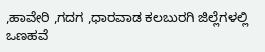,ಹಾವೇರಿ ,ಗದಗ ,ಧಾರವಾಡ ಕಲಬುರಗಿ ಜಿಲ್ಲೆಗಳಲ್ಲಿ ಒಣಹವೆ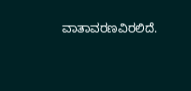ವಾತಾವರಣವಿರಲಿದೆ.